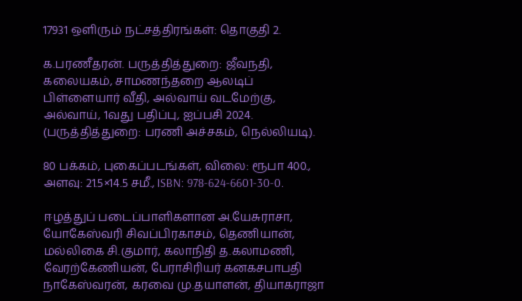17931 ஒளிரும் நட்சத்திரங்கள்: தொகுதி 2.

க.பரணீதரன். பருத்தித்துறை: ஜீவநதி, கலையகம், சாமணந்தறை ஆலடிப் பிள்ளையார் வீதி, அல்வாய் வடமேற்கு, அல்வாய், 1வது பதிப்பு, ஐப்பசி 2024. (பருத்தித்துறை: பரணி அச்சகம், நெல்லியடி).

80 பக்கம், புகைப்படங்கள், விலை: ரூபா 400., அளவு: 21.5×14.5 சமீ., ISBN: 978-624-6601-30-0.

ஈழத்துப் படைப்பாளிகளான அ.யேசுராசா, யோகேஸ்வரி சிவப்பிரகாசம், தெணியான், மல்லிகை சி.குமார், கலாநிதி த.கலாமணி, வேரற்கேணியன், பேராசிரியர் கனகசபாபதி நாகேஸ்வரன், கரவை மு.தயாளன், தியாகராஜா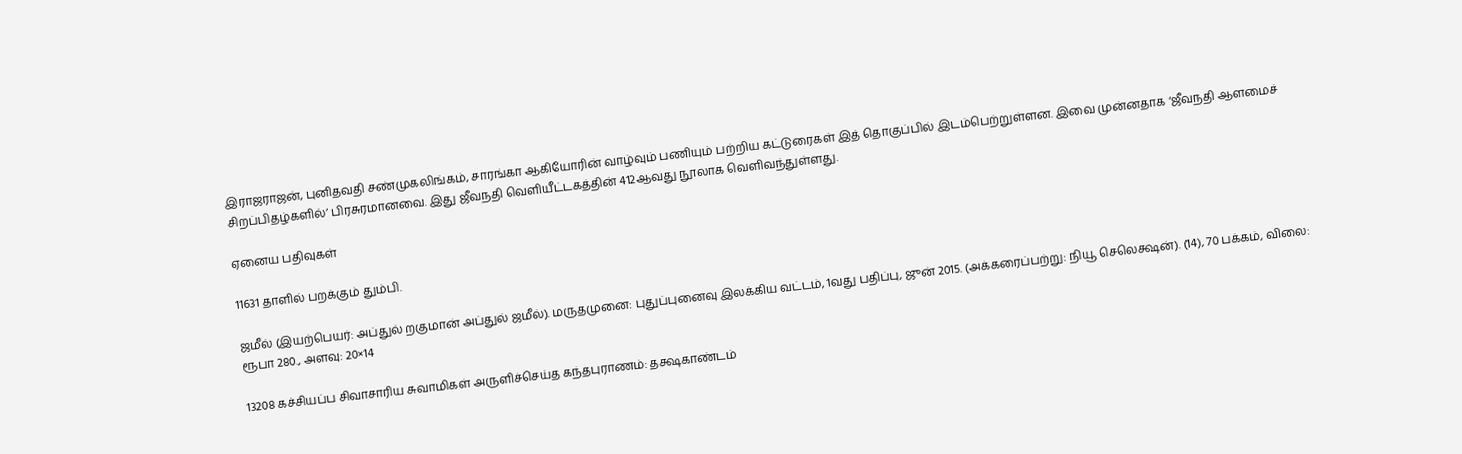இராஜராஜன், புனிதவதி சண்முகலிங்கம், சாரங்கா ஆகியோரின் வாழ்வும் பணியும் பற்றிய கட்டுரைகள் இத் தொகுப்பில் இடம்பெற்றுள்ளன. இவை முன்னதாக ‘ஜீவநதி ஆளமைச் சிறப்பிதழ்களில்’ பிரசுரமானவை. இது ஜீவநதி வெளியீட்டகத்தின் 412ஆவது நூலாக வெளிவந்துள்ளது.

ஏனைய பதிவுகள்

11631 தாளில் பறக்கும் தும்பி.

ஜமீல் (இயற்பெயர்: அப்துல் றகுமான் அப்துல் ஜமீல்). மருதமுனை: புதுப்புனைவு இலக்கிய வட்டம், 1வது பதிப்பு, ஜுன் 2015. (அக்கரைப்பற்று: நியூ செலெக்ஷன்). (14), 70 பக்கம், விலை: ரூபா 280., அளவு: 20×14

13208 கச்சியப்ப சிவாசாரிய சுவாமிகள் அருளிச்செய்த கந்தபுராணம்: தக்ஷகாண்டம்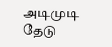அடிமுடி தேடு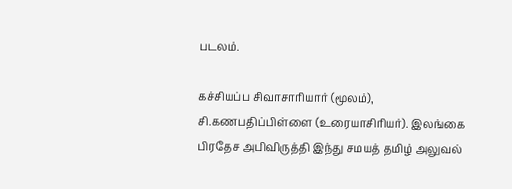படலம்.

கச்சியப்ப சிவாசாரியார் (மூலம்), சி.கணபதிப்பிள்ளை (உரையாசிரியர்). இலங்கை பிரதேச அபிவிருத்தி இந்து சமயத் தமிழ் அலுவல்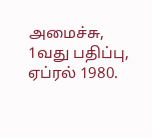அமைச்சு, 1வது பதிப்பு, ஏப்ரல் 1980.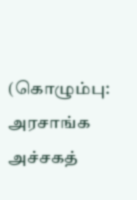(கொழும்பு: அரசாங்க அச்சகத்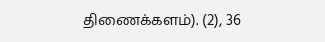திணைக்களம்). (2), 36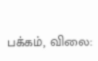பக்கம், விலை: